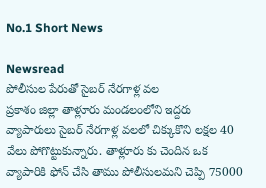No.1 Short News

Newsread
పోలీసుల పేరుతో సైబర్ నేరగాళ్ల వల
ప్రకాశం జిల్లా తాళ్లూరు మండలంలోని ఇద్దరు వ్యాపారులు సైబర్ నేరగాళ్ల వలలో చిక్కుకొని లక్షల 40 వేలు పోగొట్టుకున్నారు. తాళ్లూరు కు చెందిన ఒక వ్యాపారికి ఫోన్ చేసి తాము పోలీసులమని చెప్పి 75000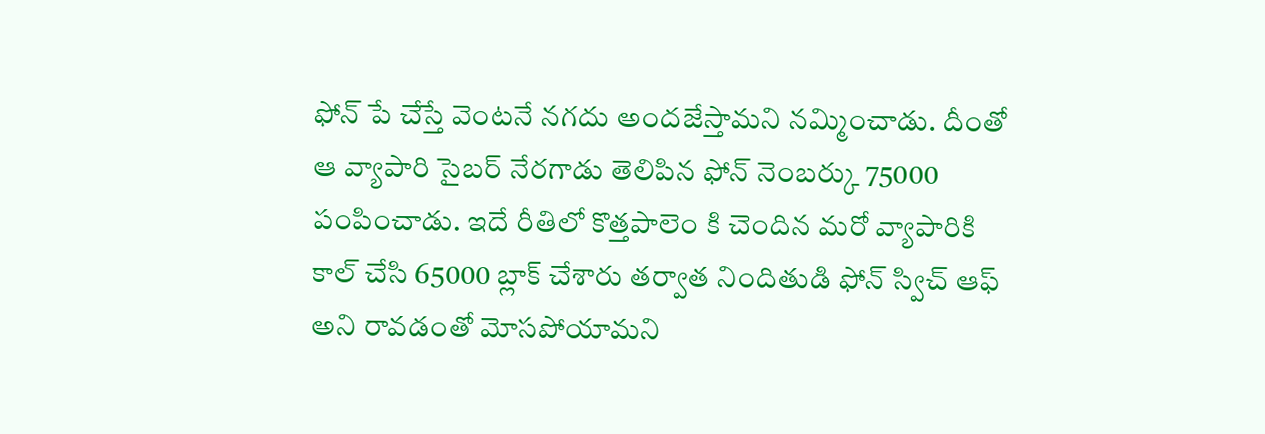ఫోన్ పే చేస్తే వెంటనే నగదు అందజేస్తామని నమ్మించాడు. దీంతో ఆ వ్యాపారి సైబర్ నేరగాడు తెలిపిన ఫోన్ నెంబర్కు 75000 పంపించాడు. ఇదే రీతిలో కొత్తపాలెం కి చెందిన మరో వ్యాపారికి కాల్ చేసి 65000 బ్లాక్ చేశారు తర్వాత నిందితుడి ఫోన్ స్విచ్ ఆఫ్ అని రావడంతో మోసపోయామని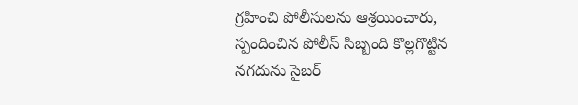గ్రహించి పోలీసులను ఆశ్రయించారు, స్పందించిన పోలీస్ సిబ్బంది కొల్లగొట్టిన నగదును సైబర్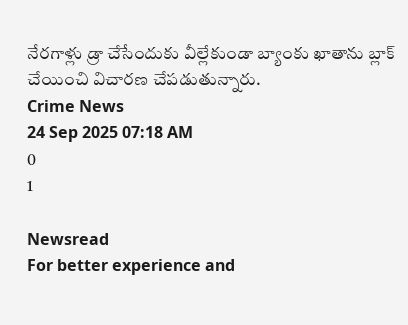నేరగాళ్లు డ్రా చేసేందుకు వీల్లేకుండా బ్యాంకు ఖాతాను బ్లాక్ చేయించి విచారణ చేపడుతున్నారు.
Crime News
24 Sep 2025 07:18 AM
0
1

Newsread
For better experience and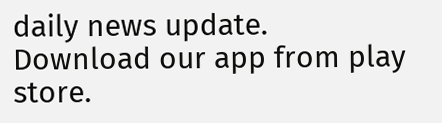daily news update.
Download our app from play store.